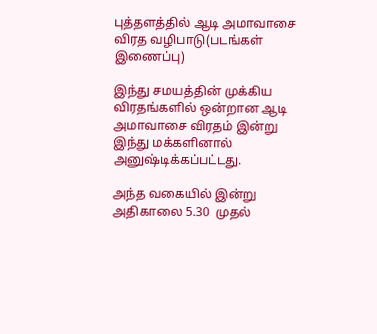புத்தளத்தில் ஆடி அமாவாசை விரத வழிபாடு(படங்கள் இணைப்பு)

இந்து சமயத்தின் முக்கிய விரதங்களில் ஒன்றான ஆடி அமாவாசை விரதம் இன்று இந்து மக்களினால் அனுஷ்டிக்கப்பட்டது.

அந்த வகையில் இன்று அதிகாலை 5.30  முதல்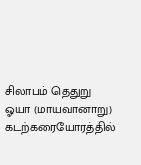சிலாபம் தெதுறு ஓயா (மாயவானாறு) கடற்கரையோரத்தில்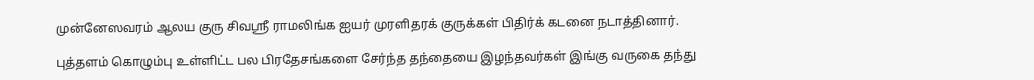முன்னேஸவரம் ஆலய குரு சிவஸ்ரீ ராமலிங்க ஐயர் முரளிதரக் குருக்கள் பிதிர்க் கடனை நடாத்தினார்.

புத்தளம் கொழும்பு உள்ளிட்ட பல பிரதேசங்களை சேர்ந்த தந்தையை இழந்தவர்கள் இங்கு வருகை தந்து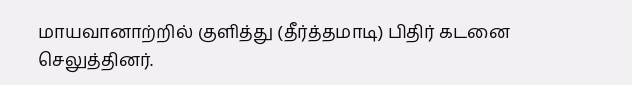மாயவானாற்றில் குளித்து (தீர்த்தமாடி) பிதிர் கடனை  செலுத்தினர்.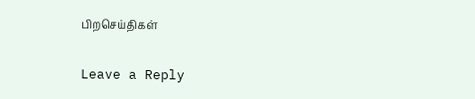பிறசெய்திகள்

Leave a Reply